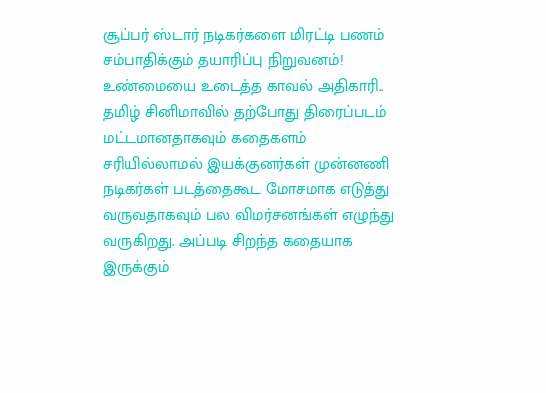சூப்பர் ஸ்டார் நடிகர்களை மிரட்டி பணம் சம்பாதிக்கும் தயாரிப்பு நிறுவனம்! உண்மையை உடைத்த காவல் அதிகாரி..
தமிழ் சினிமாவில் தற்போது திரைப்படம் மட்டமானதாகவும் கதைகளம் சரியில்லாமல் இயக்குனர்கள் முன்னணி நடிகர்கள் படத்தைகூட மோசமாக எடுத்து வருவதாகவும் பல விமர்சனங்கள் எழுந்து வருகிறது. அப்படி சிறந்த கதையாக இருக்கும்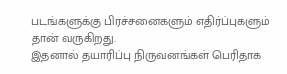படங்களுக்கு பிரச்சனைகளும் எதிர்ப்புகளும் தான் வருகிறது.
இதனால் தயாரிப்பு நிருவனங்கள் பெரிதாக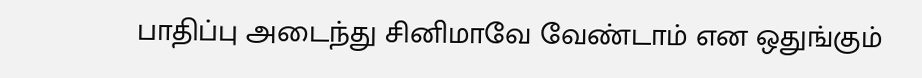பாதிப்பு அடைந்து சினிமாவே வேண்டாம் என ஒதுங்கும்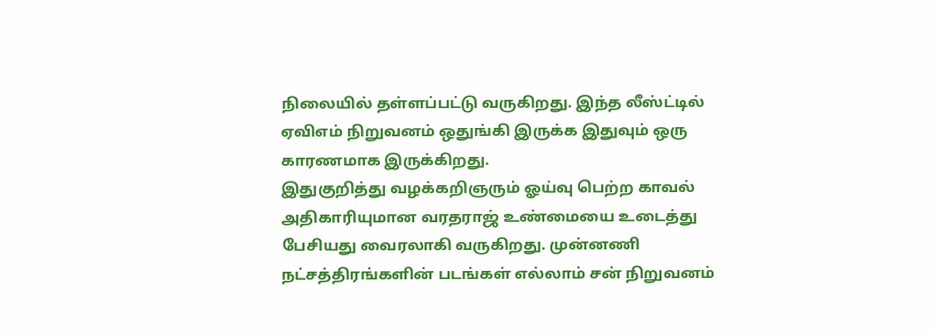நிலையில் தள்ளப்பட்டு வருகிறது. இந்த லீஸ்ட்டில் ஏவிஎம் நிறுவனம் ஒதுங்கி இருக்க இதுவும் ஒரு காரணமாக இருக்கிறது.
இதுகுறித்து வழக்கறிஞரும் ஓய்வு பெற்ற காவல் அதிகாரியுமான வரதராஜ் உண்மையை உடைத்து பேசியது வைரலாகி வருகிறது. முன்னணி நட்சத்திரங்களின் படங்கள் எல்லாம் சன் நிறுவனம்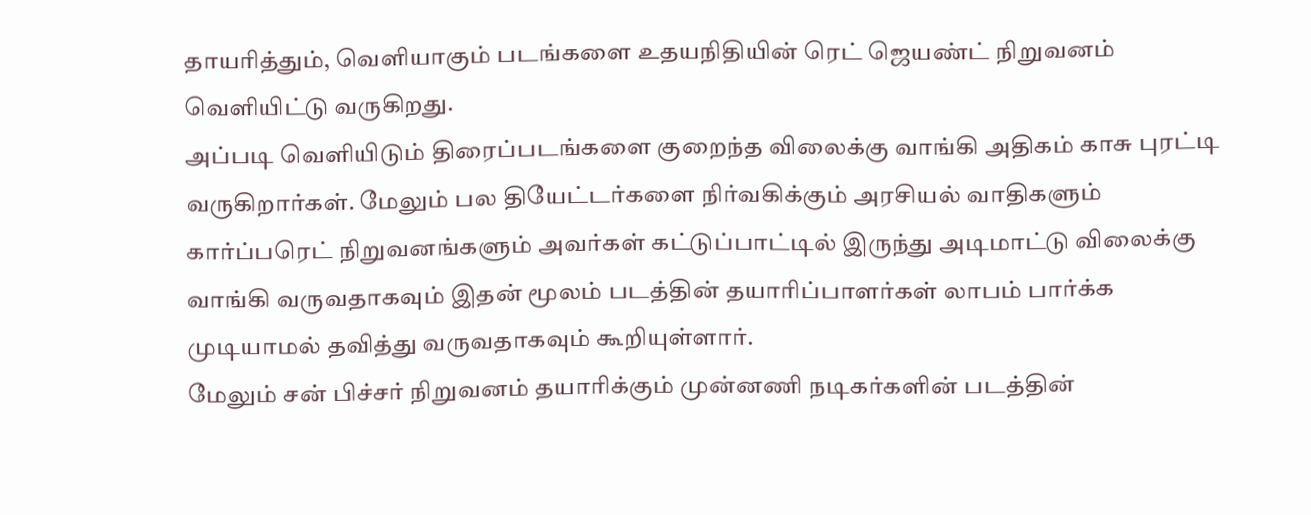தாயரித்தும், வெளியாகும் படங்களை உதயநிதியின் ரெட் ஜெயண்ட் நிறுவனம் வெளியிட்டு வருகிறது.
அப்படி வெளியிடும் திரைப்படங்களை குறைந்த விலைக்கு வாங்கி அதிகம் காசு புரட்டி வருகிறார்கள். மேலும் பல தியேட்டர்களை நிர்வகிக்கும் அரசியல் வாதிகளும் கார்ப்பரெட் நிறுவனங்களும் அவர்கள் கட்டுப்பாட்டில் இருந்து அடிமாட்டு விலைக்கு வாங்கி வருவதாகவும் இதன் மூலம் படத்தின் தயாரிப்பாளர்கள் லாபம் பார்க்க முடியாமல் தவித்து வருவதாகவும் கூறியுள்ளார்.
மேலும் சன் பிச்சர் நிறுவனம் தயாரிக்கும் முன்னணி நடிகர்களின் படத்தின்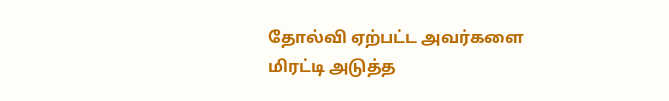தோல்வி ஏற்பட்ட அவர்களை மிரட்டி அடுத்த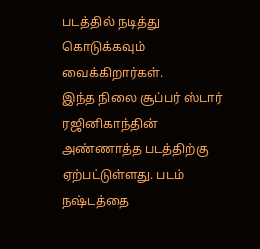படத்தில் நடித்து கொடுக்கவும் வைக்கிறார்கள்.
இந்த நிலை சூப்பர் ஸ்டார் ரஜினிகாந்தின் அண்ணாத்த படத்திற்கு ஏற்பட்டுள்ளது. படம் நஷ்டத்தை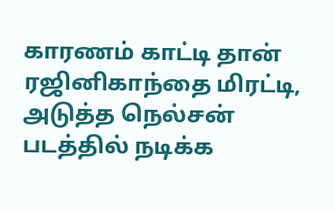காரணம் காட்டி தான் ரஜினிகாந்தை மிரட்டி, அடுத்த நெல்சன் படத்தில் நடிக்க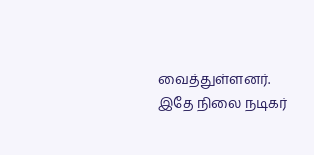வைத்துள்ளனர்.
இதே நிலை நடிகர்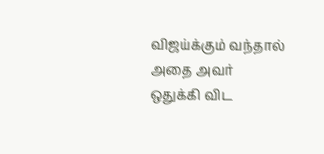விஜய்க்கும் வந்தால் அதை அவர் ஒதுக்கி விட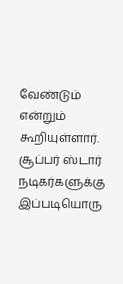வேண்டும் என்றும் கூறியுள்ளார். சூப்பர் ஸ்டார் நடிகர்களுக்கு இப்படியொரு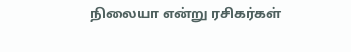நிலையா என்று ரசிகர்கள்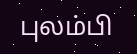புலம்பி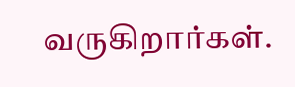வருகிறார்கள்.